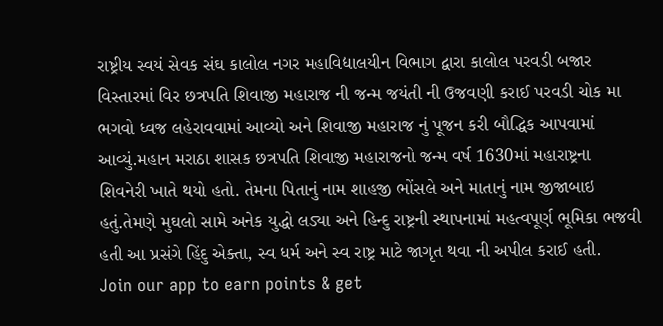રાષ્ટ્રીય સ્વયં સેવક સંઘ કાલોલ નગર મહાવિદ્યાલયીન વિભાગ દ્વારા કાલોલ પરવડી બજાર વિસ્તારમાં વિર છત્રપતિ શિવાજી મહારાજ ની જન્મ જયંતી ની ઉજવણી કરાઈ પરવડી ચોક મા ભગવો ધ્વજ લહેરાવવામાં આવ્યો અને શિવાજી મહારાજ નું પૂજન કરી બૌદ્ધિક આપવામાં આવ્યું.મહાન મરાઠા શાસક છત્રપતિ શિવાજી મહારાજનો જન્મ વર્ષ 1630માં મહારાષ્ટ્રના શિવનેરી ખાતે થયો હતો. તેમના પિતાનું નામ શાહજી ભોંસલે અને માતાનું નામ જીજાબાઇ હતું.તેમણે મુઘલો સામે અનેક યુદ્ધો લડ્યા અને હિન્દુ રાષ્ટ્રની સ્થાપનામાં મહત્વપૂર્ણ ભૂમિકા ભજવી હતી આ પ્રસંગે હિંદુ એક્તા, સ્વ ધર્મ અને સ્વ રાષ્ટ્ર માટે જાગૃત થવા ની અપીલ કરાઈ હતી.
Join our app to earn points & get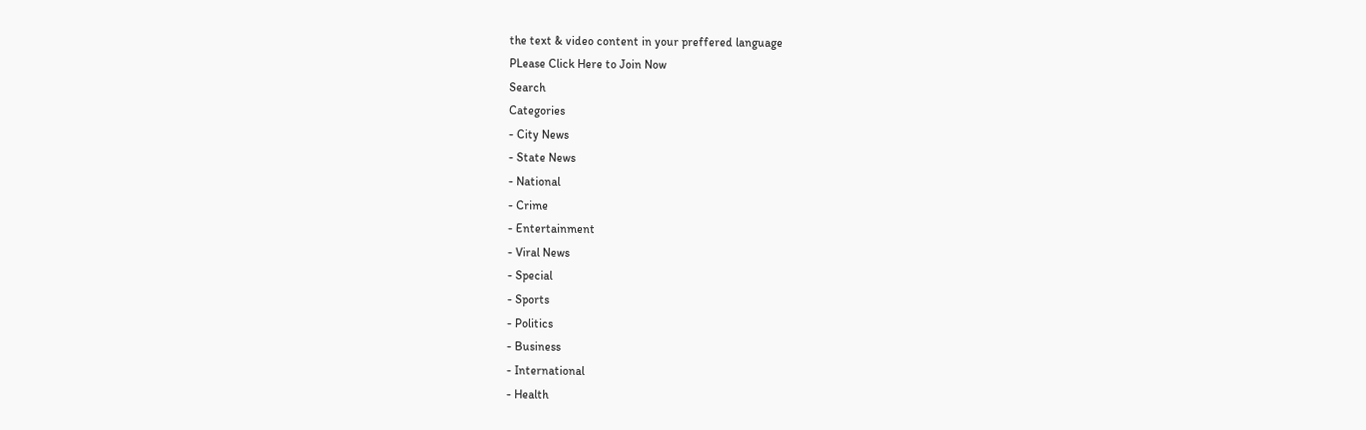the text & video content in your preffered language
PLease Click Here to Join Now
Search
Categories
- City News
- State News
- National
- Crime
- Entertainment
- Viral News
- Special
- Sports
- Politics
- Business
- International
- Health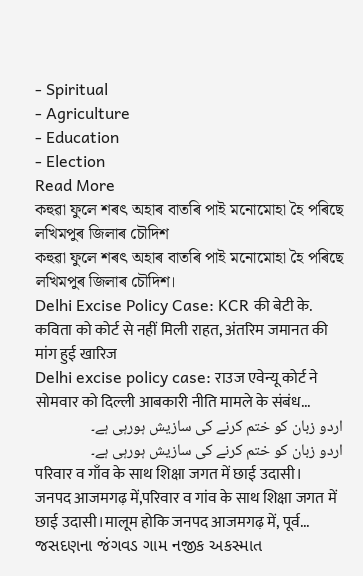- Spiritual
- Agriculture
- Education
- Election
Read More
কহুৱা ফুলে শৰৎ অহাৰ বাতৰি পাই মনোমোহা হৈ পৰিছে লখিমপুৰ জিলাৰ চৌদিশ
কহুৱা ফুলে শৰৎ অহাৰ বাতৰি পাই মনোমোহা হৈ পৰিছে লখিমপুৰ জিলাৰ চৌদিশ।
Delhi Excise Policy Case: KCR की बेटी के. कविता को कोर्ट से नहीं मिली राहत, अंतरिम जमानत की मांग हुई खारिज
Delhi excise policy case: राउज एवेन्यू कोर्ट ने सोमवार को दिल्ली आबकारी नीति मामले के संबंध...
اردو زبان کو ختم کرنے کی سازیش ہورہی ہے۔
اردو زبان کو ختم کرنے کی سازیش ہورہی ہے۔
परिवार व गाँव के साथ शिक्षा जगत में छाई उदासी।
जनपद आजमगढ़ में,परिवार व गांव के साथ शिक्षा जगत में छाई उदासी।मालूम होकि जनपद आजमगढ़ में, पूर्व...
જસદણના જંગવડ ગામ નજીક અકસ્માત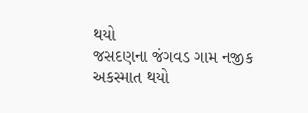થયો
જસદણના જંગવડ ગામ નજીક અકસ્માત થયો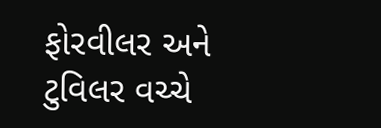ફોરવીલર અને ટુવિલર વચ્ચે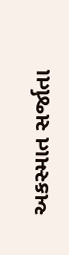અકસ્માત સર્જાતા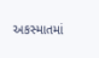અકસ્માતમાં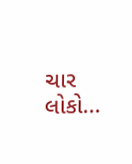ચાર લોકો...